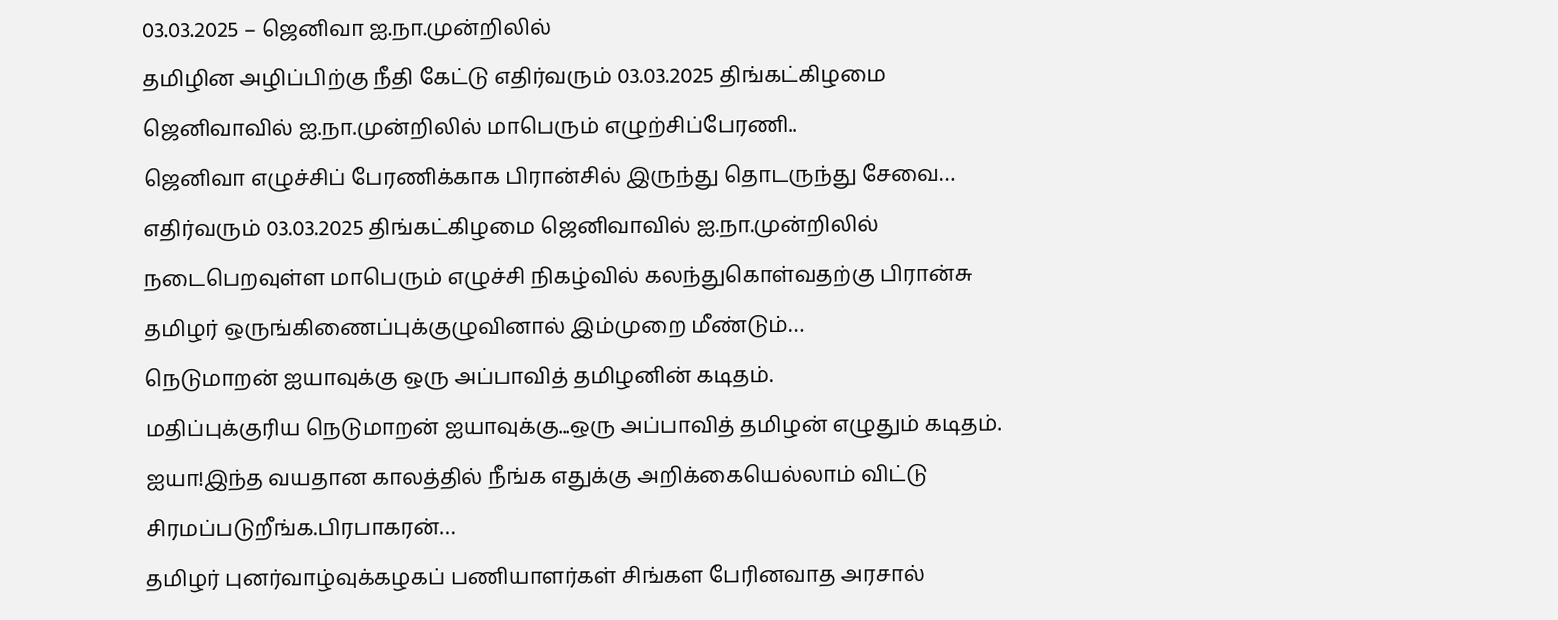03.03.2025 – ஜெனிவா ஐ.நா.முன்றிலில்
தமிழின அழிப்பிற்கு நீதி கேட்டு எதிர்வரும் 03.03.2025 திங்கட்கிழமை ஜெனிவாவில் ஐ.நா.முன்றிலில் மாபெரும் எழுற்சிப்பேரணி..
ஜெனிவா எழுச்சிப் பேரணிக்காக பிரான்சில் இருந்து தொடருந்து சேவை…
எதிர்வரும் 03.03.2025 திங்கட்கிழமை ஜெனிவாவில் ஐ.நா.முன்றிலில் நடைபெறவுள்ள மாபெரும் எழுச்சி நிகழ்வில் கலந்துகொள்வதற்கு பிரான்சு தமிழர் ஒருங்கிணைப்புக்குழுவினால் இம்முறை மீண்டும்…
நெடுமாறன் ஐயாவுக்கு ஒரு அப்பாவித் தமிழனின் கடிதம்.
மதிப்புக்குரிய நெடுமாறன் ஐயாவுக்கு...ஒரு அப்பாவித் தமிழன் எழுதும் கடிதம். ஐயா!இந்த வயதான காலத்தில் நீங்க எதுக்கு அறிக்கையெல்லாம் விட்டு சிரமப்படுறீங்க.பிரபாகரன்…
தமிழர் புனர்வாழ்வுக்கழகப் பணியாளர்கள் சிங்கள பேரினவாத அரசால்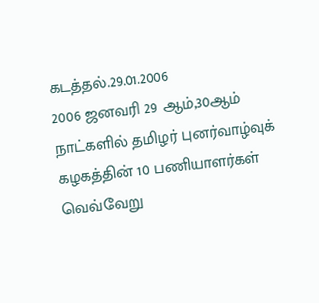கடத்தல்.29.01.2006
2006 ஜனவரி 29 ஆம்,30ஆம் நாட்களில் தமிழர் புனர்வாழ்வுக் கழகத்தின் 10 பணியாளர்கள் வெவ்வேறு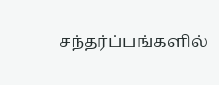சந்தர்ப்பங்களில்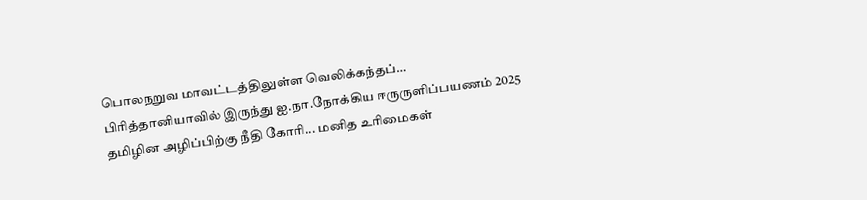பொலநறுவ மாவட்டத்திலுள்ள வெலிக்கந்தப்…
பிரித்தானியாவில் இருந்து ஐ.நா.நோக்கிய ஈருருளிப்பயணம் 2025
தமிழின அழிப்பிற்கு நீதி கோரி... மனித உரிமைகள்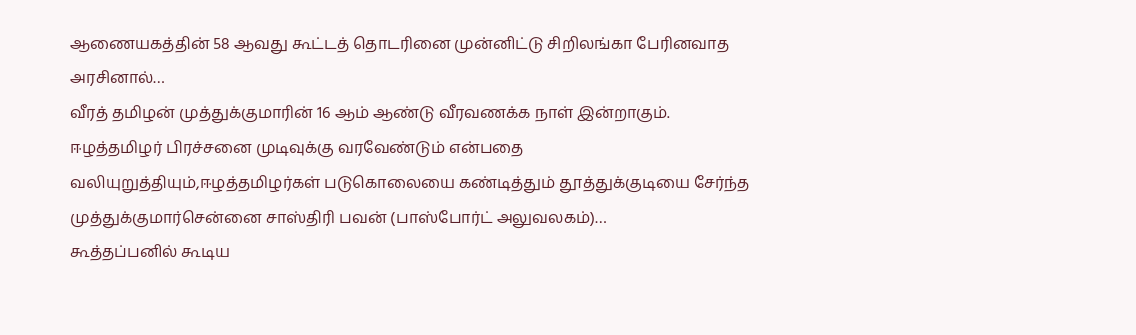ஆணையகத்தின் 58 ஆவது கூட்டத் தொடரினை முன்னிட்டு சிறிலங்கா பேரினவாத அரசினால்…
வீரத் தமிழன் முத்துக்குமாரின் 16 ஆம் ஆண்டு வீரவணக்க நாள் இன்றாகும்.
ஈழத்தமிழர் பிரச்சனை முடிவுக்கு வரவேண்டும் என்பதை வலியுறுத்தியும்,ஈழத்தமிழர்கள் படுகொலையை கண்டித்தும் தூத்துக்குடியை சேர்ந்த முத்துக்குமார்சென்னை சாஸ்திரி பவன் (பாஸ்போர்ட் அலுவலகம்)…
கூத்தப்பனில் கூடிய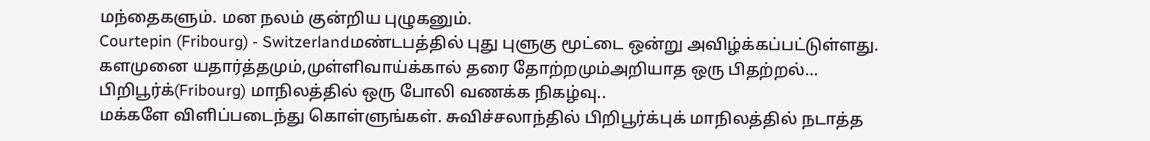மந்தைகளும். மன நலம் குன்றிய புழுகனும்.
Courtepin (Fribourg) - Switzerlandமண்டபத்தில் புது புளுகு மூட்டை ஒன்று அவிழ்க்கப்பட்டுள்ளது. களமுனை யதார்த்தமும்,முள்ளிவாய்க்கால் தரை தோற்றமும்அறியாத ஒரு பிதற்றல்…
பிறிபூர்க்(Fribourg) மாநிலத்தில் ஒரு போலி வணக்க நிகழ்வு..
மக்களே விளிப்படைந்து கொள்ளுங்கள். சுவிச்சலாந்தில் பிறிபூர்க்புக் மாநிலத்தில் நடாத்த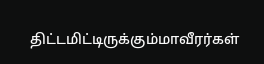திட்டமிட்டிருக்கும்மாவீரர்கள்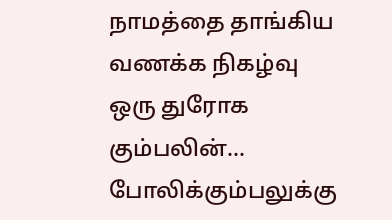நாமத்தை தாங்கிய வணக்க நிகழ்வு ஒரு துரோக கும்பலின்…
போலிக்கும்பலுக்கு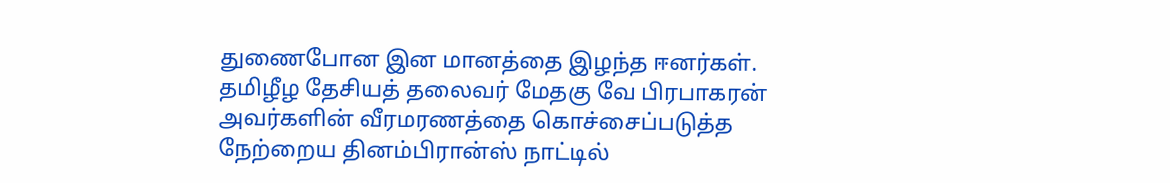துணைபோன இன மானத்தை இழந்த ஈனர்கள்.
தமிழீழ தேசியத் தலைவர் மேதகு வே பிரபாகரன் அவர்களின் வீரமரணத்தை கொச்சைப்படுத்த நேற்றைய தினம்பிரான்ஸ் நாட்டில்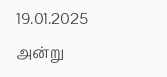19.01.2025 அன்று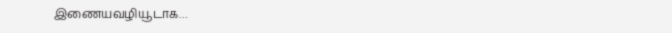இணையவழியூடாக…